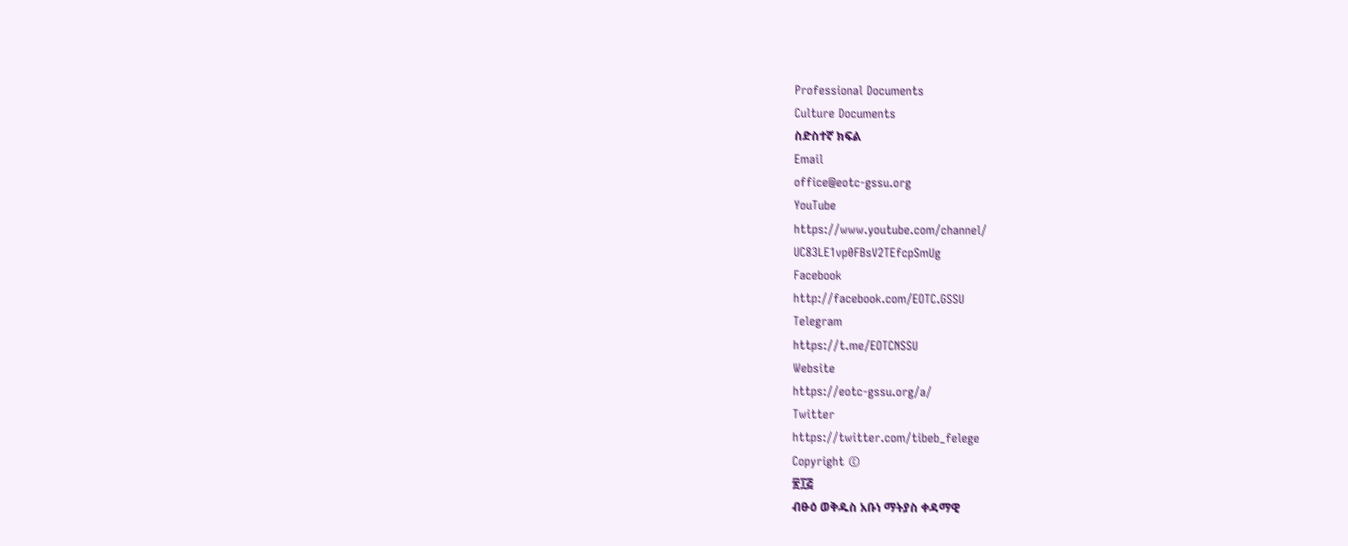Professional Documents
Culture Documents
ስድስተኛ ክፍል
Email
office@eotc-gssu.org
YouTube
https://www.youtube.com/channel/
UC83LE1vp0FBsV2TEfcpSmUg
Facebook
http://facebook.com/EOTC.GSSU
Telegram
https://t.me/EOTCNSSU
Website
https://eotc-gssu.org/a/
Twitter
https://twitter.com/tibeb_felege
Copyright ©
፳፲፭
ብፁዕ ወቅዱስ አቡነ ማትያስ ቀዳማዊ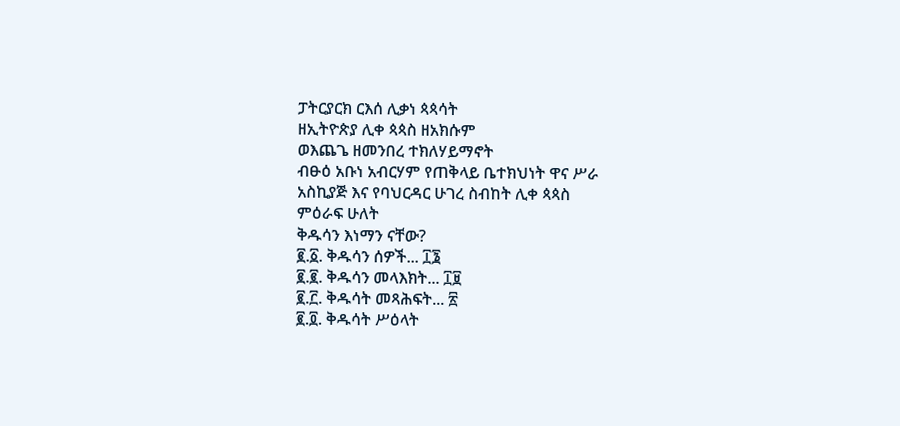ፓትርያርክ ርእሰ ሊቃነ ጳጳሳት
ዘኢትዮጵያ ሊቀ ጳጳስ ዘአክሱም
ወእጨጌ ዘመንበረ ተክለሃይማኖት
ብፁዕ አቡነ አብርሃም የጠቅላይ ቤተክህነት ዋና ሥራ
አስኪያጅ እና የባህርዳር ሁገረ ስብከት ሊቀ ጳጳስ
ምዕራፍ ሁለት
ቅዱሳን እነማን ናቸው?
፪.፩. ቅዱሳን ሰዎች... ፲፮
፪.፪. ቅዱሳን መላእክት... ፲፱
፪.፫. ቅዱሳት መጻሕፍት... ፳
፪.፬. ቅዱሳት ሥዕላት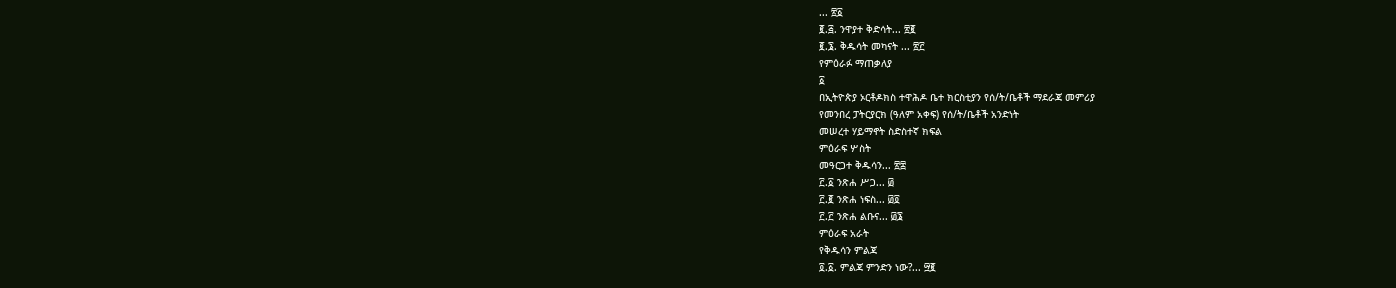... ፳፩
፪.፭. ንዋያተ ቅድሳት... ፳፪
፪.፮. ቅዱሳት መካናት ... ፳፫
የምዕራፉ ማጠቃለያ
፩
በኢትዮጵያ ኦርቶዶክስ ተዋሕዶ ቤተ ክርስቲያን የሰ/ት/ቤቶች ማደራጃ መምሪያ
የመንበረ ፓትርያርክ (ዓለም አቀፍ) የሰ/ት/ቤቶች አንድነት
መሠረተ ሃይማኖት ስድስተኛ ክፍል
ምዕራፍ ሦስት
መዓርጋተ ቅዱሳን... ፳፰
፫.፩ ንጽሐ ሥጋ... ፴
፫.፪ ንጽሐ ነፍስ... ፴፬
፫.፫ ንጽሐ ልቡና... ፴፮
ምዕራፍ አራት
የቅዱሳን ምልጃ
፬.፩. ምልጃ ምንድን ነው?... ፵፪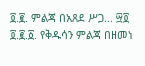፬.፪. ምልጃ በአጸደ ሥጋ... ፵፬
፬.፪.፩. የቅዱሳን ምልጃ በዘመነ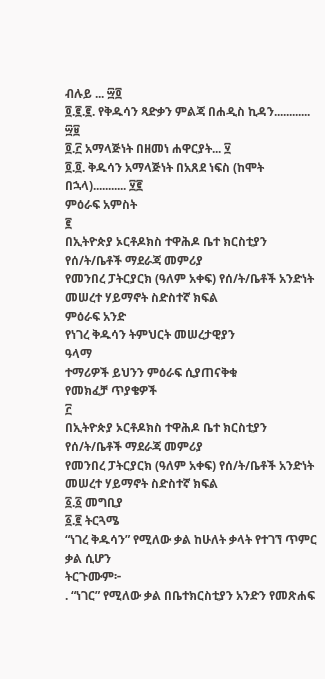ብሉይ ... ፵፬
፬.፪.፪. የቅዱሳን ጻድቃን ምልጃ በሐዲስ ኪዳን............ ፵፱
፬.፫ አማላጅነት በዘመነ ሐዋርያት... ፶
፬.፬. ቅዱሳን አማላጅነት በአጸደ ነፍስ (ከሞት በኋላ)........... ፶፪
ምዕራፍ አምስት
፪
በኢትዮጵያ ኦርቶዶክስ ተዋሕዶ ቤተ ክርስቲያን የሰ/ት/ቤቶች ማደራጃ መምሪያ
የመንበረ ፓትርያርክ (ዓለም አቀፍ) የሰ/ት/ቤቶች አንድነት
መሠረተ ሃይማኖት ስድስተኛ ክፍል
ምዕራፍ አንድ
የነገረ ቅዱሳን ትምህርት መሠረታዊያን
ዓላማ
ተማሪዎች ይህንን ምዕራፍ ሲያጠናቅቁ
የመክፈቻ ጥያቄዎች
፫
በኢትዮጵያ ኦርቶዶክስ ተዋሕዶ ቤተ ክርስቲያን የሰ/ት/ቤቶች ማደራጃ መምሪያ
የመንበረ ፓትርያርክ (ዓለም አቀፍ) የሰ/ት/ቤቶች አንድነት
መሠረተ ሃይማኖት ስድስተኛ ክፍል
፩.፩ መግቢያ
፩.፪ ትርጓሜ
“ነገረ ቅዱሳን” የሚለው ቃል ከሁለት ቃላት የተገኘ ጥምር ቃል ሲሆን
ትርጉሙም፦
. “ነገር” የሚለው ቃል በቤተክርስቲያን አንድን የመጽሐፍ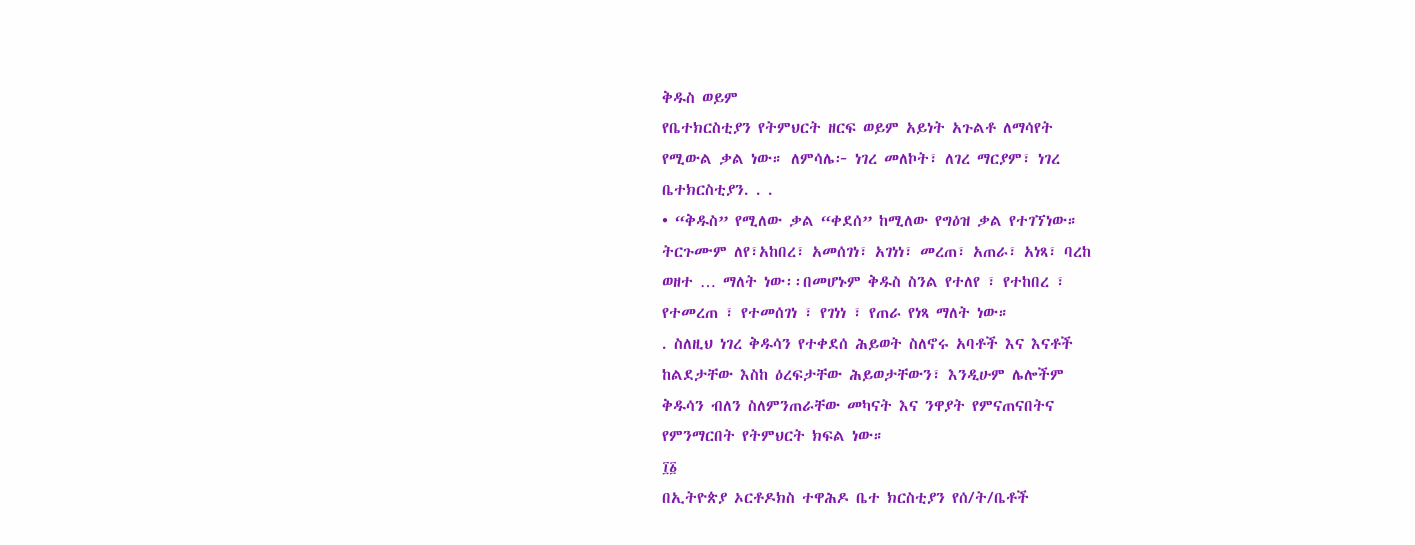ቅዱስ ወይም
የቤተክርስቲያን የትምህርት ዘርፍ ወይም አይነት አጉልቶ ለማሳየት
የሚውል ቃል ነው። ለምሳሌ፦ ነገረ መለኮት፣ ለገረ ማርያም፣ ነገረ
ቤተክርስቲያን. . .
• “ቅዱስ” የሚለው ቃል “ቀደሰ” ከሚለው የግዕዝ ቃል የተገኘነው።
ትርጉሙም ለየ፣አከበረ፣ አመሰገነ፣ አገነነ፣ መረጠ፣ አጠራ፣ አነጻ፣ ባረከ
ወዘተ … ማለት ነው፡፡በመሆኑም ቅዱስ ስንል የተለየ ፣ የተከበረ ፣
የተመረጠ ፣ የተመሰገነ ፣ የገነነ ፣ የጠራ የነጻ ማለት ነው።
. ስለዚህ ነገረ ቅዱሳን የተቀደሰ ሕይወት ስለኖሩ አባቶች እና እናቶች
ከልደታቸው እስከ ዕረፍታቸው ሕይወታቸውን፣ እንዲሁም ሌሎችም
ቅዱሳን ብለን ስለምንጠራቸው መካናት እና ንዋያት የምናጠናበትና
የምንማርበት የትምህርት ክፍል ነው።
፲፩
በኢትዮጵያ ኦርቶዶክስ ተዋሕዶ ቤተ ክርስቲያን የሰ/ት/ቤቶች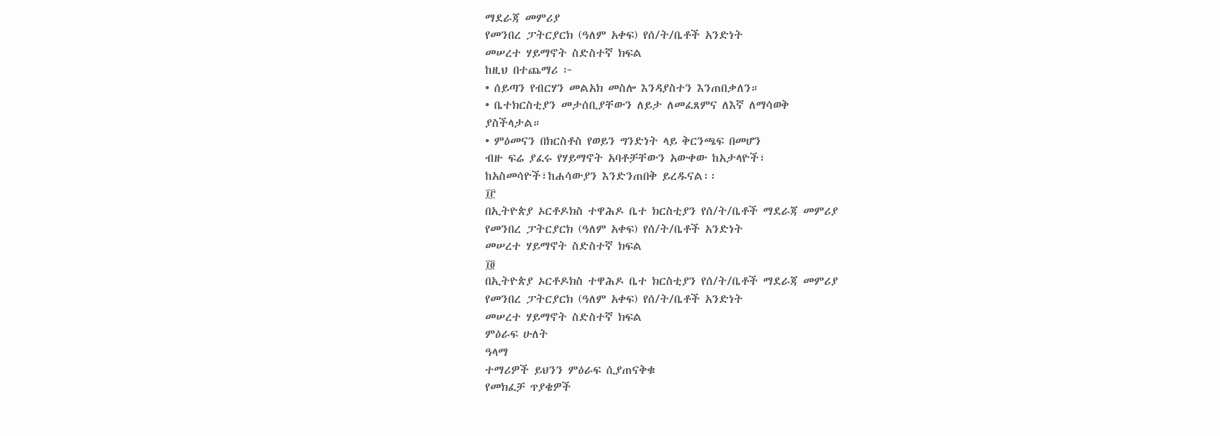ማደራጃ መምሪያ
የመንበረ ፓትርያርክ (ዓለም አቀፍ) የሰ/ት/ቤቶች አንድነት
መሠረተ ሃይማኖት ስድስተኛ ክፍል
ከዚህ በተጨማሪ ፦
• ሰይጣን የብርሃን መልአክ መስሎ እንዳያስተን እንጠበቃለን።
• ቤተክርስቲያን መታሰቢያቸውን ለይታ ለመፈጸምና ለእኛ ለማሳወቅ
ያስችላታል።
• ምዕመናን በክርስቶስ የወይን ግንድነት ላይ ቅርንጫፍ በመሆን
ብዙ ፍሬ ያፈሩ የሃይማኖት አባቶቻቸውን አውቀው ከአታላዮች፣
ከአስመሳዮች፣ከሐሳውያን እንድንጠበቅ ይረዱናል፡፡
፲፫
በኢትዮጵያ ኦርቶዶክስ ተዋሕዶ ቤተ ክርስቲያን የሰ/ት/ቤቶች ማደራጃ መምሪያ
የመንበረ ፓትርያርክ (ዓለም አቀፍ) የሰ/ት/ቤቶች አንድነት
መሠረተ ሃይማኖት ስድስተኛ ክፍል
፲፬
በኢትዮጵያ ኦርቶዶክስ ተዋሕዶ ቤተ ክርስቲያን የሰ/ት/ቤቶች ማደራጃ መምሪያ
የመንበረ ፓትርያርክ (ዓለም አቀፍ) የሰ/ት/ቤቶች አንድነት
መሠረተ ሃይማኖት ስድስተኛ ክፍል
ምዕራፍ ሁለት
ዓላማ
ተማሪዎች ይህንን ምዕራፍ ሲያጠናቅቁ
የመክፈቻ ጥያቄዎች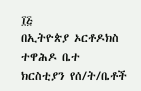፲፭
በኢትዮጵያ ኦርቶዶክስ ተዋሕዶ ቤተ ክርስቲያን የሰ/ት/ቤቶች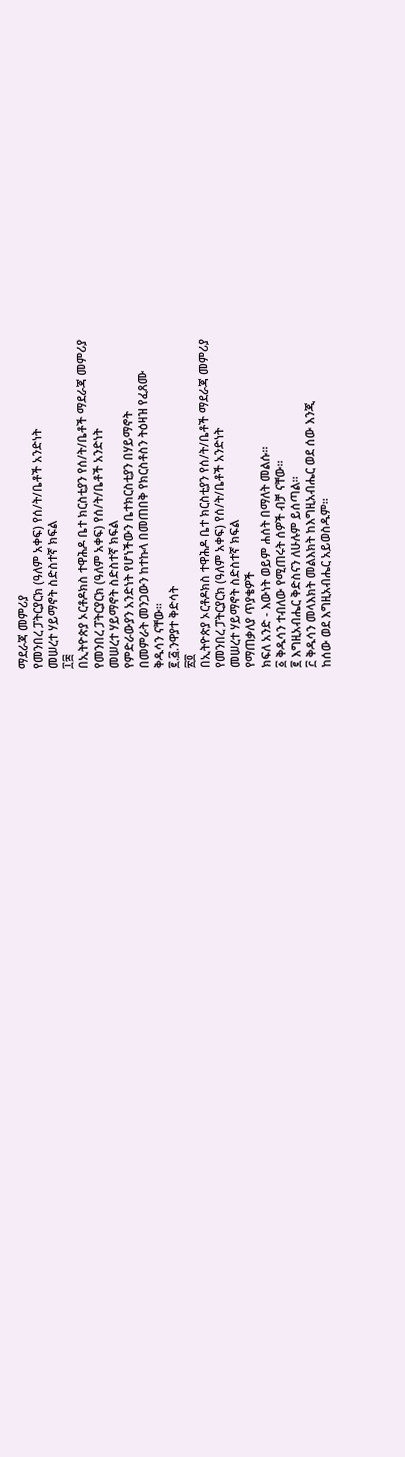ማደራጃ መምሪያ
የመንበረ ፓትርያርክ (ዓለም አቀፍ) የሰ/ት/ቤቶች አንድነት
መሠረተ ሃይማኖት ስድስተኛ ክፍል
፲፰
በኢትዮጵያ ኦርቶዶክስ ተዋሕዶ ቤተ ክርስቲያን የሰ/ት/ቤቶች ማደራጃ መምሪያ
የመንበረ ፓትርያርክ (ዓለም አቀፍ) የሰ/ት/ቤቶች አንድነት
መሠረተ ሃይማኖት ስድስተኛ ክፍል
የምድራውያን አንድነት የሆነችውን ቤተክርስቲያን በሃይማኖት
በመምራት መንጋውን ከተኩላ በመጠበቅ የክርስቶስን ትዕዛዝ የፈጸሙ
ቅዱሳን ናቸው፡፡
፪.፭.ንዋያተ ቅድሳት
፳፬
በኢትዮጵያ ኦርቶዶክስ ተዋሕዶ ቤተ ክርስቲያን የሰ/ት/ቤቶች ማደራጃ መምሪያ
የመንበረ ፓትርያርክ (ዓለም አቀፍ) የሰ/ት/ቤቶች አንድነት
መሠረተ ሃይማኖት ስድስተኛ ክፍል
የማጠቃለያ ጥያቄዎች
ክፍለ አንድ - እውነት ወይም ሐሰት በማለት መልሱ።
፩ ቅዱሳን ተብለው የሚጠሩት ሰዎች ብቻ ናቸው።
፪ እግዚአብሔር ቅድስናን ለሁሉም ይሰጣል።
፫ ቅዱሳን መላእክት መልእክት ከእግዚአብሔር ወደ ሰው እንጂ
ከሰው ወደ እግዚአብሔር አይወስዱም።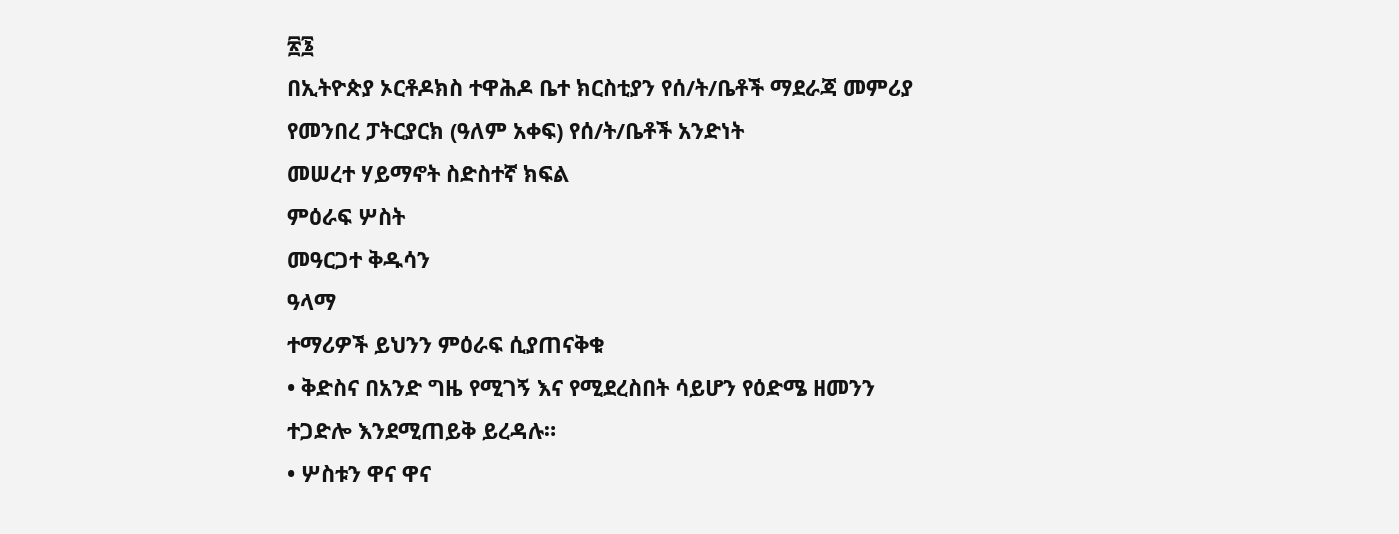፳፮
በኢትዮጵያ ኦርቶዶክስ ተዋሕዶ ቤተ ክርስቲያን የሰ/ት/ቤቶች ማደራጃ መምሪያ
የመንበረ ፓትርያርክ (ዓለም አቀፍ) የሰ/ት/ቤቶች አንድነት
መሠረተ ሃይማኖት ስድስተኛ ክፍል
ምዕራፍ ሦስት
መዓርጋተ ቅዱሳን
ዓላማ
ተማሪዎች ይህንን ምዕራፍ ሲያጠናቅቁ
• ቅድስና በአንድ ግዜ የሚገኝ እና የሚደረስበት ሳይሆን የዕድሜ ዘመንን
ተጋድሎ እንደሚጠይቅ ይረዳሉ።
• ሦስቱን ዋና ዋና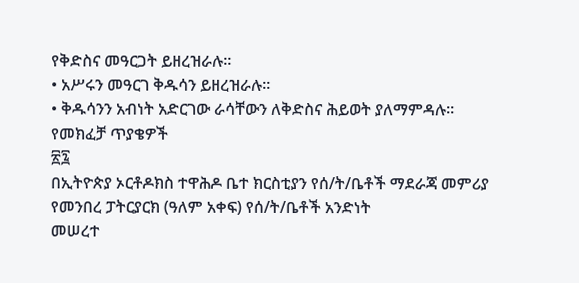የቅድስና መዓርጋት ይዘረዝራሉ።
• አሥሩን መዓርገ ቅዱሳን ይዘረዝራሉ።
• ቅዱሳንን አብነት አድርገው ራሳቸውን ለቅድስና ሕይወት ያለማምዳሉ።
የመክፈቻ ጥያቄዎች
፳፯
በኢትዮጵያ ኦርቶዶክስ ተዋሕዶ ቤተ ክርስቲያን የሰ/ት/ቤቶች ማደራጃ መምሪያ
የመንበረ ፓትርያርክ (ዓለም አቀፍ) የሰ/ት/ቤቶች አንድነት
መሠረተ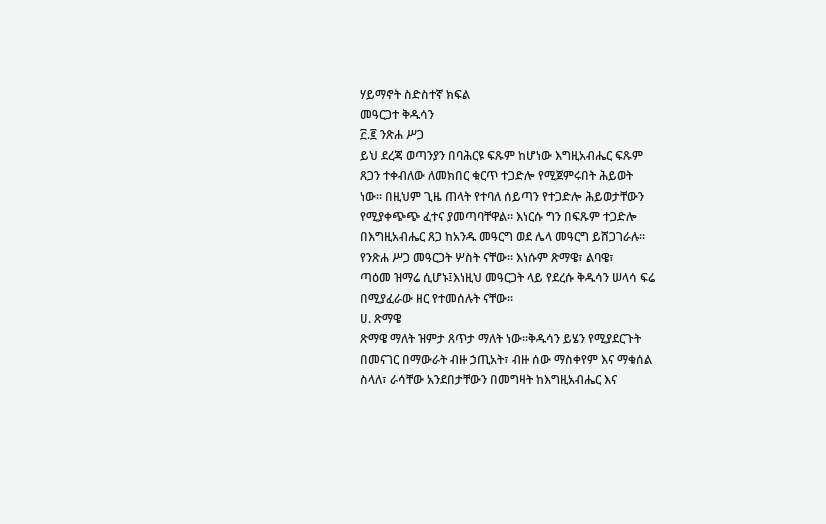ሃይማኖት ስድስተኛ ክፍል
መዓርጋተ ቅዱሳን
፫.፪ ንጽሐ ሥጋ
ይህ ደረጃ ወጣንያን በባሕርዩ ፍጹም ከሆነው እግዚአብሔር ፍጹም
ጸጋን ተቀብለው ለመክበር ቁርጥ ተጋድሎ የሚጀምሩበት ሕይወት
ነው። በዚህም ጊዜ ጠላት የተባለ ሰይጣን የተጋድሎ ሕይወታቸውን
የሚያቀጭጭ ፈተና ያመጣባቸዋል። እነርሱ ግን በፍጹም ተጋድሎ
በእግዚአብሔር ጸጋ ከአንዱ መዓርግ ወደ ሌላ መዓርግ ይሸጋገራሉ።
የንጽሐ ሥጋ መዓርጋት ሦስት ናቸው። እነሱም ጽማዌ፣ ልባዌ፣
ጣዕመ ዝማሬ ሲሆኑ፤እነዚህ መዓርጋት ላይ የደረሱ ቅዱሳን ሠላሳ ፍሬ
በሚያፈራው ዘር የተመሰሉት ናቸው፡፡
ሀ. ጽማዌ
ጽማዌ ማለት ዝምታ ጸጥታ ማለት ነው፡፡ቅዱሳን ይሄን የሚያደርጉት
በመናገር በማውራት ብዙ ኃጢአት፣ ብዙ ሰው ማስቀየም እና ማቁሰል
ስላለ፣ ራሳቸው አንደበታቸውን በመግዛት ከእግዚአብሔር እና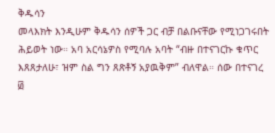ቅዱሳን
መላእክት እንዲሁም ቅዱሳን ሰዎች ጋር ብቻ በልቡናቸው የሚነጋገሩበት
ሕይወት ነው። አባ አርሳኔዎስ የሚባሉ አባት “ብዙ በተናገርኩ ቁጥር
እጸጸታለሁ፣ ዝም ስል ግን ጸጽቶኝ አያዉቅም” ብለዋል። ሰው በተናገረ
፴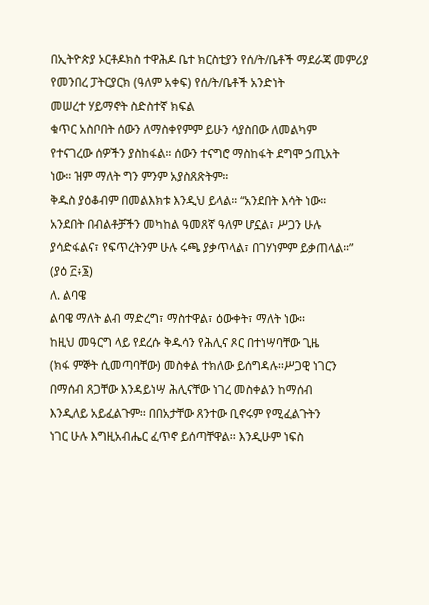በኢትዮጵያ ኦርቶዶክስ ተዋሕዶ ቤተ ክርስቲያን የሰ/ት/ቤቶች ማደራጃ መምሪያ
የመንበረ ፓትርያርክ (ዓለም አቀፍ) የሰ/ት/ቤቶች አንድነት
መሠረተ ሃይማኖት ስድስተኛ ክፍል
ቁጥር አስቦበት ሰውን ለማስቀየምም ይሁን ሳያስበው ለመልካም
የተናገረው ሰዎችን ያስከፋል። ሰውን ተናግሮ ማስከፋት ደግሞ ኃጢአት
ነው። ዝም ማለት ግን ምንም አያስጸጽትም።
ቅዱስ ያዕቆብም በመልእክቱ እንዲህ ይላል። “አንደበት እሳት ነው።
አንደበት በብልቶቻችን መካከል ዓመጸኛ ዓለም ሆኗል፣ ሥጋን ሁሉ
ያሳድፋልና፣ የፍጥረትንም ሁሉ ሩጫ ያቃጥላል፣ በገሃነምም ይቃጠላል።”
(ያዕ ፫፥፮)
ለ. ልባዌ
ልባዌ ማለት ልብ ማድረግ፣ ማስተዋል፣ ዕውቀት፣ ማለት ነው፡፡
ከዚህ መዓርግ ላይ የደረሱ ቅዱሳን የሕሊና ጾር በተነሣባቸው ጊዜ
(ክፋ ምኞት ሲመጣባቸው) መስቀል ተክለው ይሰግዳሉ፡፡ሥጋዊ ነገርን
በማሰብ ጸጋቸው እንዳይነሣ ሕሊናቸው ነገረ መስቀልን ከማሰብ
እንዲለይ አይፈልጉም፡፡ በበአታቸው ጸንተው ቢኖሩም የሚፈልጉትን
ነገር ሁሉ እግዚአብሔር ፈጥኖ ይሰጣቸዋል፡፡ እንዲሁም ነፍስ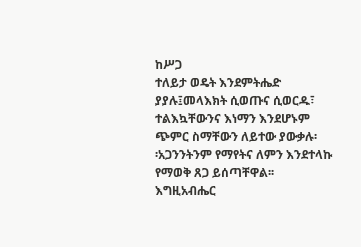ከሥጋ
ተለይታ ወዴት እንደምትሔድ ያያሉ፤መላእክት ሲወጡና ሲወርዱ፣
ተልእኳቸውንና እነማን እንደሆኑም ጭምር ስማቸውን ለይተው ያውቃሉ፡
፡አጋንንትንም የማየትና ለምን እንደተላኩ የማወቅ ጸጋ ይሰጣቸዋል፡፡
እግዚአብሔር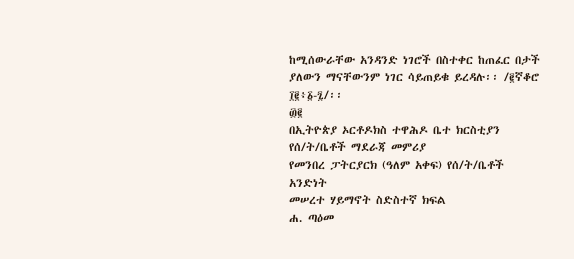ከሚሰውራቸው አንዳንድ ነገሮች በስተቀር ከጠፈር በታች
ያለውን ማናቸውንም ነገር ሳይጠይቁ ይረዳሉ፡፡ /፪ኛቆሮ ፲፪፥፩-፯/፡፡
፴፪
በኢትዮጵያ ኦርቶዶክስ ተዋሕዶ ቤተ ክርስቲያን የሰ/ት/ቤቶች ማደራጃ መምሪያ
የመንበረ ፓትርያርክ (ዓለም አቀፍ) የሰ/ት/ቤቶች አንድነት
መሠረተ ሃይማኖት ስድስተኛ ክፍል
ሐ. ጣዕመ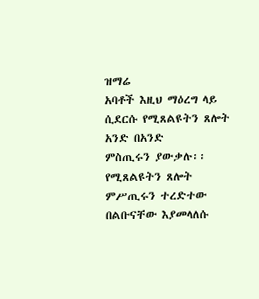ዝማሬ
አባቶች እዚህ ማዕረግ ላይ ሲደርሱ የሚጸልዩትን ጸሎት አንድ በአንድ
ምስጢሩን ያውቃሉ፡፡የሚጸልዩትን ጸሎት ምሥጢሩን ተረድተው
በልቡናቸው እያመላለሱ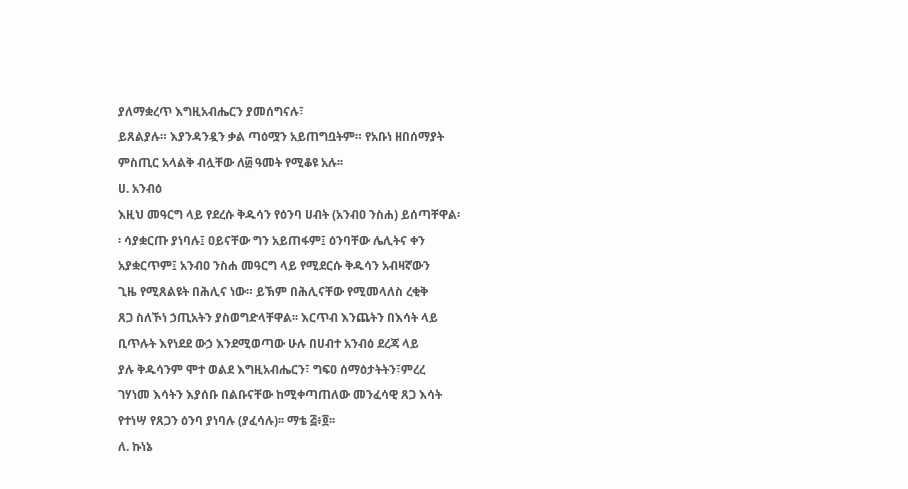ያለማቋረጥ እግዚአብሔርን ያመሰግናሉ፣
ይጸልያሉ። እያንዳንዷን ቃል ጣዕሟን አይጠግቧትም። የአቡነ ዘበሰማያት
ምስጢር አላልቅ ብሏቸው ለ፴ ዓመት የሚቆዩ አሉ፡፡
ሀ. አንብዕ
እዚህ መዓርግ ላይ የደረሱ ቅዱሳን የዕንባ ሀብት (አንብዐ ንስሐ) ይሰጣቸዋል፡
፡ ሳያቋርጡ ያነባሉ፤ ዐይናቸው ግን አይጠፋም፤ ዕንባቸው ሌሊትና ቀን
አያቋርጥም፤ አንብዐ ንስሐ መዓርግ ላይ የሚደርሱ ቅዱሳን አብዛኛውን
ጊዜ የሚጸልዩት በሕሊና ነው። ይኽም በሕሊናቸው የሚመላለስ ረቂቅ
ጸጋ ስለኾነ ኃጢአትን ያስወግድላቸዋል፡፡ እርጥብ እንጨትን በእሳት ላይ
ቢጥሉት እየነደደ ውኃ እንደሚወጣው ሁሉ በሀብተ አንብዕ ደረጃ ላይ
ያሉ ቅዱሳንም ሞተ ወልደ እግዚአብሔርን፣ ግፍዐ ሰማዕታትትን፣ምረረ
ገሃነመ እሳትን እያሰቡ በልቡናቸው ከሚቀጣጠለው መንፈሳዊ ጸጋ እሳት
የተነሣ የጸጋን ዕንባ ያነባሉ (ያፈሳሉ)፡፡ ማቴ ፭፥፬፡፡
ለ. ኩነኔ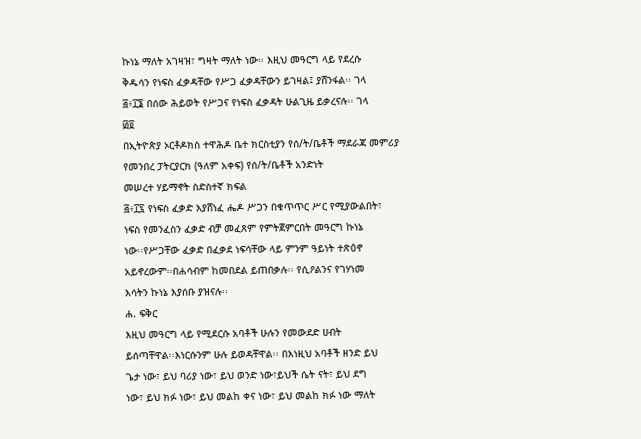ኩነኔ ማለት አገዛዝ፣ ግዛት ማለት ነው፡፡ እዚህ መዓርግ ላይ የደረሱ
ቅዱሳን የነፍስ ፈቃዳቸው የሥጋ ፈቃዳቸውን ይገዛል፤ ያሸንፋል፡፡ ገላ
፭፥፲፮ በሰው ሕይወት የሥጋና የነፍስ ፈቃዳት ሁልጊዜ ይቃረናሉ፡፡ ገላ
፴፬
በኢትዮጵያ ኦርቶዶክስ ተዋሕዶ ቤተ ክርስቲያን የሰ/ት/ቤቶች ማደራጃ መምሪያ
የመንበረ ፓትርያርክ (ዓለም አቀፍ) የሰ/ት/ቤቶች አንድነት
መሠረተ ሃይማኖት ስድስተኛ ክፍል
፭፥፲፯ የነፍስ ፈቃድ እያሸነፈ ሔዶ ሥጋን በቁጥጥር ሥር የሚያውልበት፣
ነፍስ የመንፈስን ፈቃድ ብቻ መፈጸም የምትጀምርበት መዓርግ ኩነኔ
ነው፡፡የሥጋቸው ፈቃድ በፈቃደ ነፍሳቸው ላይ ምንም ዓይነት ተጽዕኖ
አይኖረውም፡፡በሐሳብም ከመበደል ይጠበቃሉ፡፡ የሲዖልንና የገሃነመ
እሳትን ኩነኔ እያሰቡ ያዝናሉ፡፡
ሐ. ፍቅር
እዚህ መዓርግ ላይ የሚደርሱ አባቶች ሁሉን የመውደድ ሀብት
ይሰጣቸዋል፡፡እነርሱንም ሁሉ ይወዳቸዋል፡፡ በእነዚህ አባቶች ዘንድ ይህ
ጌታ ነው፣ ይህ ባሪያ ነው፣ ይህ ወንድ ነው፣ይህች ሴት ናት፣ ይህ ደግ
ነው፣ ይህ ክፉ ነው፣ ይህ መልከ ቀና ነው፣ ይህ መልከ ክፉ ነው ማለት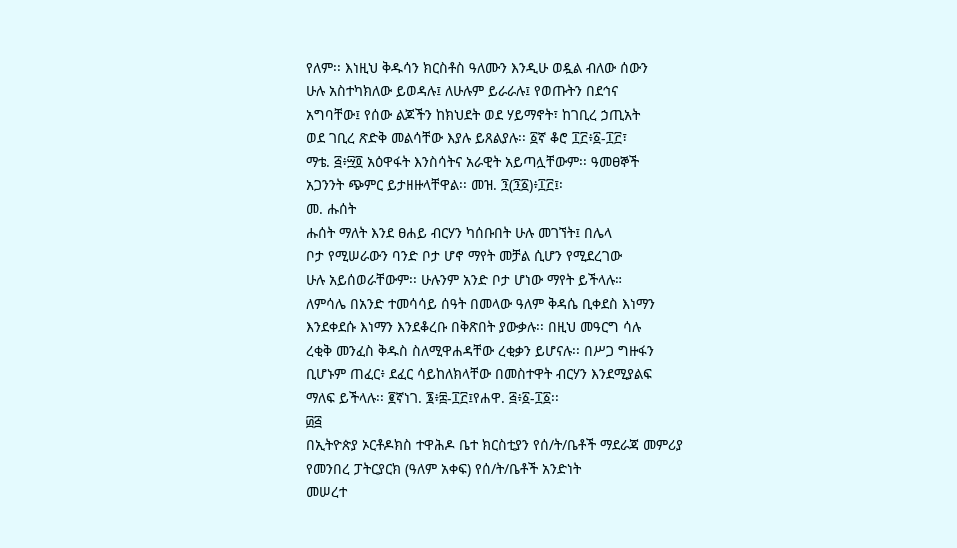የለም፡፡ እነዚህ ቅዱሳን ክርስቶስ ዓለሙን እንዲሁ ወዷል ብለው ሰውን
ሁሉ አስተካክለው ይወዳሉ፤ ለሁሉም ይራራሉ፤ የወጡትን በደኅና
አግባቸው፤ የሰው ልጆችን ከክህደት ወደ ሃይማኖት፣ ከገቢረ ኃጢአት
ወደ ገቢረ ጽድቅ መልሳቸው እያሉ ይጸልያሉ፡፡ ፩ኛ ቆሮ ፲፫፥፩-፲፫፣
ማቴ. ፭፥፵፬ አዕዋፋት እንስሳትና አራዊት አይጣሏቸውም፡፡ ዓመፀኞች
አጋንንት ጭምር ይታዘዙላቸዋል፡፡ መዝ. ፺(፺፩)፥፲፫፤፡
መ. ሑሰት
ሑሰት ማለት እንደ ፀሐይ ብርሃን ካሰቡበት ሁሉ መገኘት፤ በሌላ
ቦታ የሚሠራውን ባንድ ቦታ ሆኖ ማየት መቻል ሲሆን የሚደረገው
ሁሉ አይሰወራቸውም፡፡ ሁሉንም አንድ ቦታ ሆነው ማየት ይችላሉ።
ለምሳሌ በአንድ ተመሳሳይ ሰዓት በመላው ዓለም ቅዳሴ ቢቀደስ እነማን
እንደቀደሱ እነማን እንደቆረቡ በቅጽበት ያውቃሉ፡፡ በዚህ መዓርግ ሳሉ
ረቂቅ መንፈስ ቅዱስ ስለሚዋሐዳቸው ረቂቃን ይሆናሉ፡፡ በሥጋ ግዙፋን
ቢሆኑም ጠፈር፥ ደፈር ሳይከለክላቸው በመስተዋት ብርሃን እንደሚያልፍ
ማለፍ ይችላሉ፡፡ ፪ኛነገ. ፮፥፰-፲፫፤የሐዋ. ፭፥፩-፲፩፡፡
፴፭
በኢትዮጵያ ኦርቶዶክስ ተዋሕዶ ቤተ ክርስቲያን የሰ/ት/ቤቶች ማደራጃ መምሪያ
የመንበረ ፓትርያርክ (ዓለም አቀፍ) የሰ/ት/ቤቶች አንድነት
መሠረተ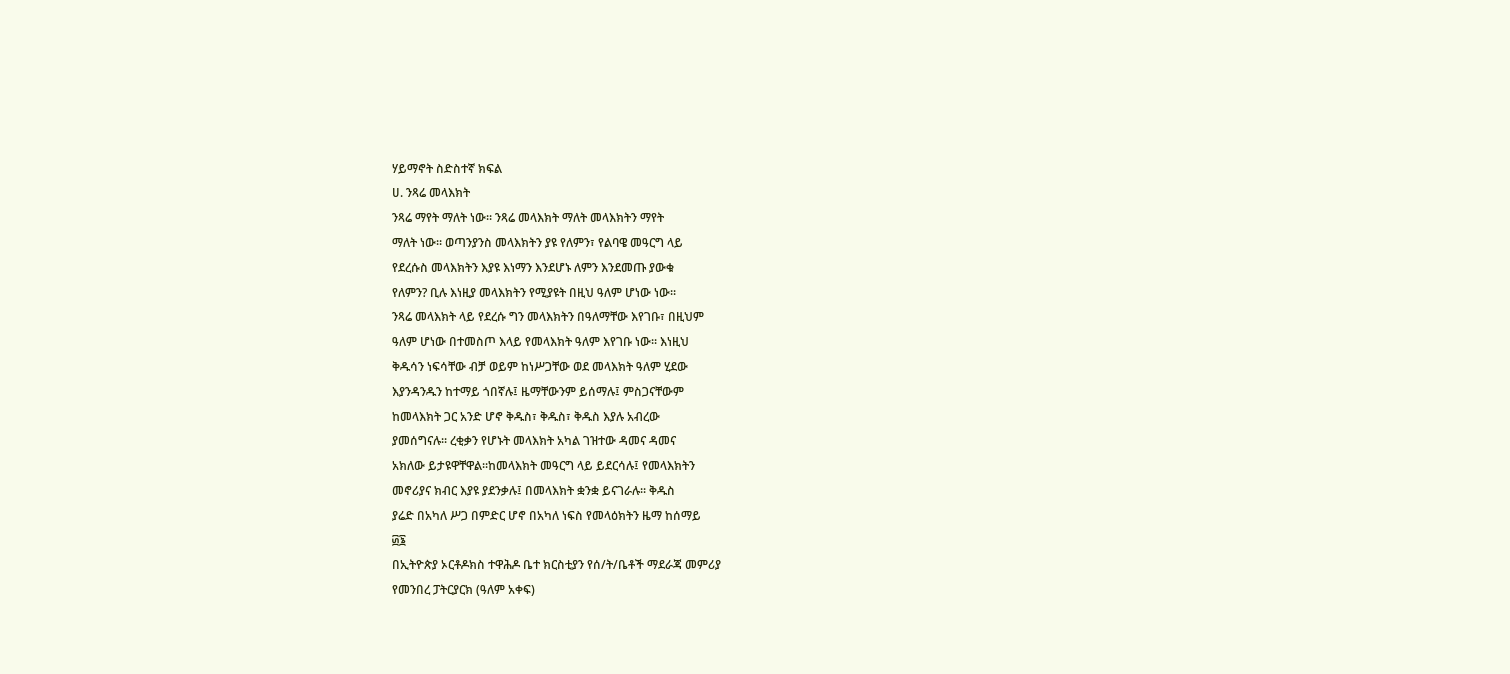ሃይማኖት ስድስተኛ ክፍል
ሀ. ንጻሬ መላእክት
ንጻሬ ማየት ማለት ነው፡፡ ንጻሬ መላእክት ማለት መላእክትን ማየት
ማለት ነው፡፡ ወጣንያንስ መላእክትን ያዩ የለምን፣ የልባዌ መዓርግ ላይ
የደረሱስ መላእክትን እያዩ እነማን እንደሆኑ ለምን እንደመጡ ያውቁ
የለምን? ቢሉ እነዚያ መላእክትን የሚያዩት በዚህ ዓለም ሆነው ነው፡፡
ንጻሬ መላእክት ላይ የደረሱ ግን መላእክትን በዓለማቸው እየገቡ፣ በዚህም
ዓለም ሆነው በተመስጦ እላይ የመላእክት ዓለም እየገቡ ነው፡፡ እነዚህ
ቅዱሳን ነፍሳቸው ብቻ ወይም ከነሥጋቸው ወደ መላእክት ዓለም ሂደው
እያንዳንዱን ከተማይ ጎበኛሉ፤ ዜማቸውንም ይሰማሉ፤ ምስጋናቸውም
ከመላእክት ጋር አንድ ሆኖ ቅዱስ፣ ቅዱስ፣ ቅዱስ እያሉ አብረው
ያመሰግናሉ፡፡ ረቂቃን የሆኑት መላእክት አካል ገዝተው ዳመና ዳመና
አክለው ይታዩዋቸዋል፡፡ከመላእክት መዓርግ ላይ ይደርሳሉ፤ የመላእክትን
መኖሪያና ክብር እያዩ ያደንቃሉ፤ በመላእክት ቋንቋ ይናገራሉ፡፡ ቅዱስ
ያሬድ በአካለ ሥጋ በምድር ሆኖ በአካለ ነፍስ የመላዕክትን ዜማ ከሰማይ
፴፮
በኢትዮጵያ ኦርቶዶክስ ተዋሕዶ ቤተ ክርስቲያን የሰ/ት/ቤቶች ማደራጃ መምሪያ
የመንበረ ፓትርያርክ (ዓለም አቀፍ)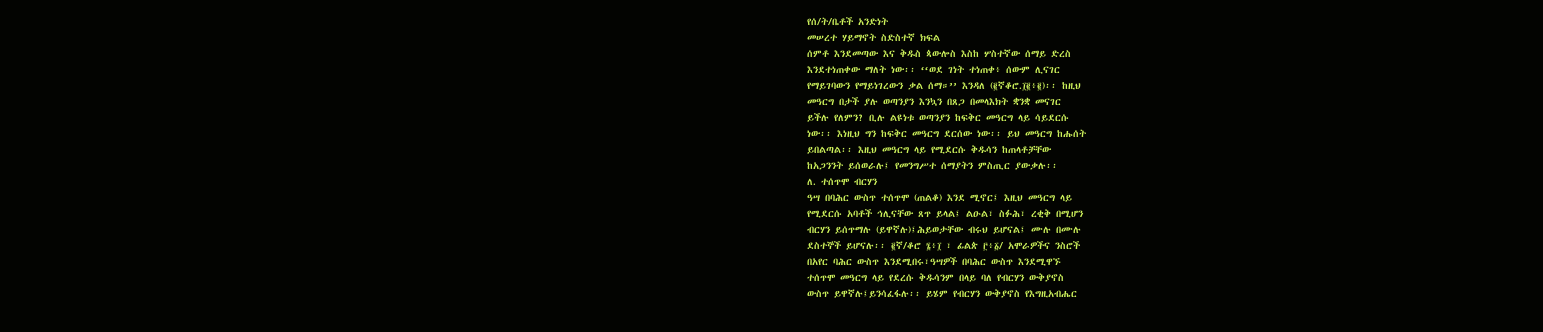የሰ/ት/ቤቶች አንድነት
መሠረተ ሃይማኖት ስድስተኛ ክፍል
ሰምቶ እንደመጣው እና ቅዱስ ጳውሎስ እስከ ሦስተኛው ሰማይ ድረስ
እንደተነጠቀው ማለት ነው፡፡ ‘‘ወደ ገነት ተነጠቀ፥ ሰውም ሊናገር
የማይገባውን የማይነገረውን ቃል ሰማ።’’ እንዳለ (፪ኛቆሮ.፲፪፥፪)፡፡ ከዚህ
መዓርግ በታች ያሉ ወጣንያን እንኳን በጸጋ በመላእክት ቋንቋ መናገር
ይችሉ የለምን? ቢሉ ልዩነቱ ወጣንያን ከፍቅር መዓርግ ላይ ሳይደርሱ
ነው፡፡ እነዚህ ግን ከፍቅር መዓርግ ደርሰው ነው፡፡ ይህ መዓርግ ከሑሰት
ይበልጣል፡፡ እዚህ መዓርግ ላይ የሚደርሱ ቅዱሳን ከጠላቶቻቸው
ከአጋንንት ይሰወራሉ፤ የመንግሥተ ሰማያትን ምስጢር ያውቃሉ፡፡
ለ. ተሰጥሞ ብርሃን
ዓሣ በባሕር ውስጥ ተሰጥሞ (ጠልቆ) እንደ ሚኖር፤ እዚህ መዓርግ ላይ
የሚደርሱ አባቶች ኅሊናቸው ጸጥ ይላል፤ ልዑል፣ ስፉሕ፣ ረቂቅ በሚሆን
ብርሃን ይሰጥማሉ (ይዋኛሉ)፤ሕይወታቸው ብሩህ ይሆናል፤ ሙሉ በሙሉ
ደስተኞች ይሆናሉ፡፡ ፪ኛ/ቆሮ ፮፥፲ ፣ ፊልጵ ፫፥፩/ አሞራዎችና ንስሮች
በአየር ባሕር ውስጥ እንደሚበሩ፣ዓሣዎች በባሕር ውስጥ እንደሚዋኙ
ተሰጥሞ መዓርግ ላይ የደረሱ ቅዱሳንም በላይ ባለ የብርሃን ውቅያኖስ
ውስጥ ይዋኛሉ፤ይንሳፈፋሉ፡፡ ይሄም የብርሃን ውቅያኖስ የእግዚአብሔር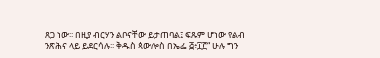ጸጋ ነው፡፡ በዚያ ብርሃን ልቦናቸው ይታጠባል፤ ፍጹም ሆነው የልብ
ንጽሕና ላይ ይደርሳሉ፡፡ ቅዱስ ጳውሎስ በኤፌ ፭፥፲፫“ ሁሉ ግን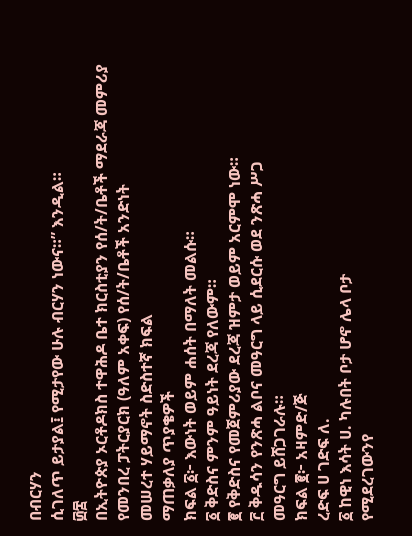በብርሃን
ሲገለጥ ይታያል፤ የሚታየው ሁሉ ብርሃን ነውና።” እንዲል።
፴፰
በኢትዮጵያ ኦርቶዶክስ ተዋሕዶ ቤተ ክርስቲያን የሰ/ት/ቤቶች ማደራጃ መምሪያ
የመንበረ ፓትርያርክ (ዓለም አቀፍ) የሰ/ት/ቤቶች አንድነት
መሠረተ ሃይማኖት ስድስተኛ ክፍል
ማጠቃለያ ጥያቄዎች
ክፍል ፩፦ እውነት ወይም ሐሰት በማለት መልሱ።
፩ ቅድስና ምንም ዓይነት ደረጃ የለውም።
፪ የቅድስና የመጀምሪያው ደረጃ ዝምታ ወይም አርምሞ ነው።
፫ ቅዱሳን የንጽሓ ልቦና መዓርግ ላይ ሲደርሱ ወደ ንጽሓ ሥጋ
መዓርግ ይሸጋገራሉ።
ክፍል ፪፦ አዛምድ/ጅ
ረድፍ ሀ ገድፍ ለ.
፩ ከዊነ እሳት ሀ. ካሉበት ቦታ ሆኖ ሌላ ቦታ
የሚደረገውንየ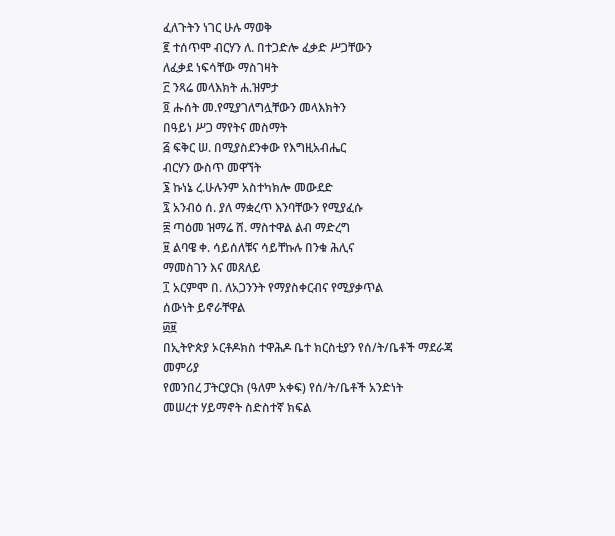ፈለጉትን ነገር ሁሉ ማወቅ
፪ ተሰጥሞ ብርሃን ለ. በተጋድሎ ፈቃድ ሥጋቸውን
ለፈቃደ ነፍሳቸው ማስገዛት
፫ ንጻሬ መላእክት ሐ.ዝምታ
፬ ሑሰት መ.የሚያገለግሏቸውን መላእክትን
በዓይነ ሥጋ ማየትና መስማት
፭ ፍቅር ሠ. በሚያስደንቀው የእግዚአብሔር
ብርሃን ውስጥ መዋኘት
፮ ኩነኔ ረ.ሁሉንም አስተካክሎ መውደድ
፯ አንብዕ ሰ. ያለ ማቋረጥ እንባቸውን የሚያፈሱ
፰ ጣዕመ ዝማሬ ሸ. ማስተዋል ልብ ማድረግ
፱ ልባዌ ቀ. ሳይሰለቹና ሳይቸኩሉ በንቁ ሕሊና
ማመስገን እና መጸለይ
፲ አርምሞ በ. ለአጋንንት የማያስቀርብና የሚያቃጥል
ሰውነት ይኖራቸዋል
፴፱
በኢትዮጵያ ኦርቶዶክስ ተዋሕዶ ቤተ ክርስቲያን የሰ/ት/ቤቶች ማደራጃ መምሪያ
የመንበረ ፓትርያርክ (ዓለም አቀፍ) የሰ/ት/ቤቶች አንድነት
መሠረተ ሃይማኖት ስድስተኛ ክፍል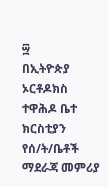፵
በኢትዮጵያ ኦርቶዶክስ ተዋሕዶ ቤተ ክርስቲያን የሰ/ት/ቤቶች ማደራጃ መምሪያ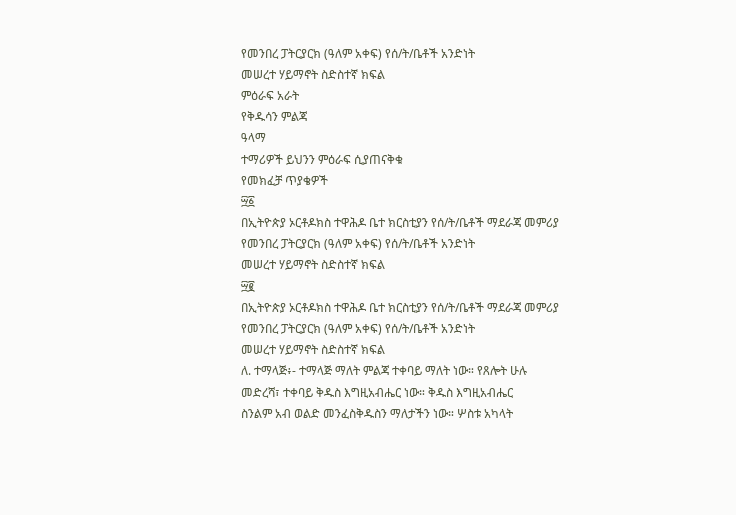የመንበረ ፓትርያርክ (ዓለም አቀፍ) የሰ/ት/ቤቶች አንድነት
መሠረተ ሃይማኖት ስድስተኛ ክፍል
ምዕራፍ አራት
የቅዱሳን ምልጃ
ዓላማ
ተማሪዎች ይህንን ምዕራፍ ሲያጠናቅቁ
የመክፈቻ ጥያቄዎች
፵፩
በኢትዮጵያ ኦርቶዶክስ ተዋሕዶ ቤተ ክርስቲያን የሰ/ት/ቤቶች ማደራጃ መምሪያ
የመንበረ ፓትርያርክ (ዓለም አቀፍ) የሰ/ት/ቤቶች አንድነት
መሠረተ ሃይማኖት ስድስተኛ ክፍል
፵፪
በኢትዮጵያ ኦርቶዶክስ ተዋሕዶ ቤተ ክርስቲያን የሰ/ት/ቤቶች ማደራጃ መምሪያ
የመንበረ ፓትርያርክ (ዓለም አቀፍ) የሰ/ት/ቤቶች አንድነት
መሠረተ ሃይማኖት ስድስተኛ ክፍል
ለ. ተማላጅ፥- ተማላጅ ማለት ምልጃ ተቀባይ ማለት ነው። የጸሎት ሁሉ
መድረሻ፣ ተቀባይ ቅዱስ እግዚአብሔር ነው። ቅዱስ እግዚአብሔር
ስንልም አብ ወልድ መንፈስቅዱስን ማለታችን ነው። ሦስቱ አካላት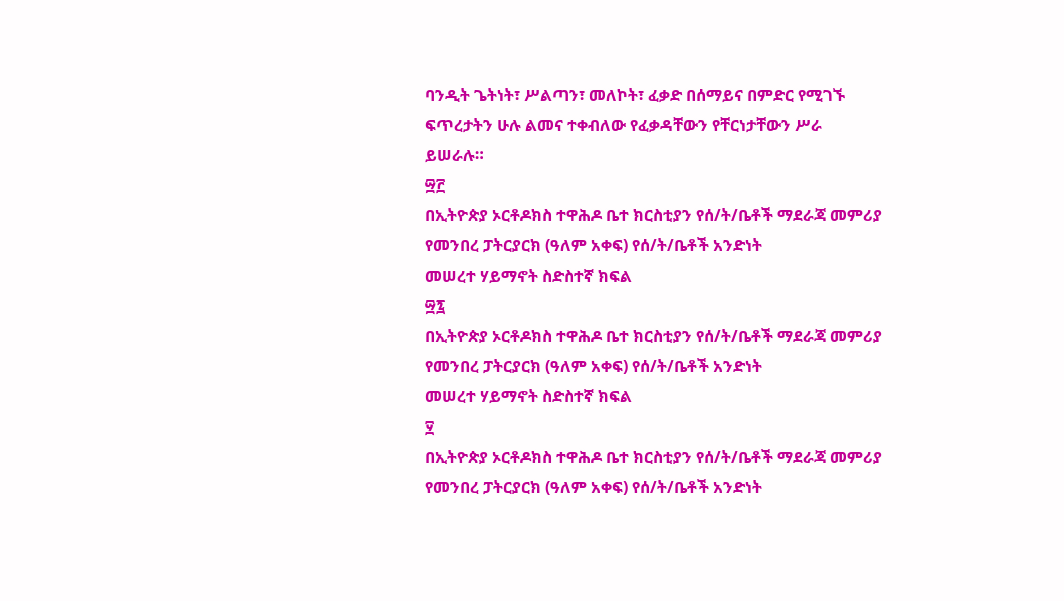ባንዲት ጌትነት፣ ሥልጣን፣ መለኮት፣ ፈቃድ በሰማይና በምድር የሚገኙ
ፍጥረታትን ሁሉ ልመና ተቀብለው የፈቃዳቸውን የቸርነታቸውን ሥራ
ይሠራሉ።
፵፫
በኢትዮጵያ ኦርቶዶክስ ተዋሕዶ ቤተ ክርስቲያን የሰ/ት/ቤቶች ማደራጃ መምሪያ
የመንበረ ፓትርያርክ (ዓለም አቀፍ) የሰ/ት/ቤቶች አንድነት
መሠረተ ሃይማኖት ስድስተኛ ክፍል
፵፯
በኢትዮጵያ ኦርቶዶክስ ተዋሕዶ ቤተ ክርስቲያን የሰ/ት/ቤቶች ማደራጃ መምሪያ
የመንበረ ፓትርያርክ (ዓለም አቀፍ) የሰ/ት/ቤቶች አንድነት
መሠረተ ሃይማኖት ስድስተኛ ክፍል
፶
በኢትዮጵያ ኦርቶዶክስ ተዋሕዶ ቤተ ክርስቲያን የሰ/ት/ቤቶች ማደራጃ መምሪያ
የመንበረ ፓትርያርክ (ዓለም አቀፍ) የሰ/ት/ቤቶች አንድነት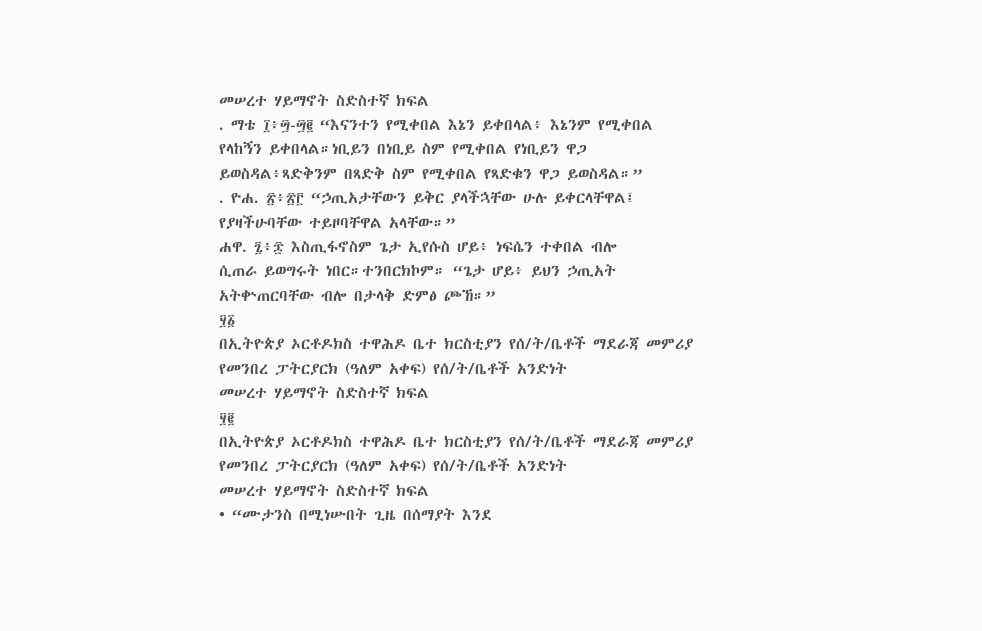መሠረተ ሃይማኖት ስድስተኛ ክፍል
. ማቴ ፲፥፵-፵፪ “እናንተን የሚቀበል እኔን ይቀበላል፥ እኔንም የሚቀበል
የላከኝን ይቀበላል።ነቢይን በነቢይ ስም የሚቀበል የነቢይን ዋጋ
ይወስዳል፥ጻድቅንም በጻድቅ ስም የሚቀበል የጻድቁን ዋጋ ይወስዳል።”
. ዮሐ. ፳፥፳፫ “ኃጢአታቸውን ይቅር ያላችኋቸው ሁሉ ይቀርላቸዋል፤
የያዛችሁባቸው ተይዞባቸዋል አላቸው።”
ሐዋ. ፯፥፷ እስጢፋኖስም ጌታ ኢየሱስ ሆይ፥ ነፍሴን ተቀበል ብሎ
ሲጠራ ይወግሩት ነበር።ተንበርክኮም። “ጌታ ሆይ፥ ይህን ኃጢአት
አትቍጠርባቸው ብሎ በታላቅ ድምፅ ጮኸ።”
፶፩
በኢትዮጵያ ኦርቶዶክስ ተዋሕዶ ቤተ ክርስቲያን የሰ/ት/ቤቶች ማደራጃ መምሪያ
የመንበረ ፓትርያርክ (ዓለም አቀፍ) የሰ/ት/ቤቶች አንድነት
መሠረተ ሃይማኖት ስድስተኛ ክፍል
፶፪
በኢትዮጵያ ኦርቶዶክስ ተዋሕዶ ቤተ ክርስቲያን የሰ/ት/ቤቶች ማደራጃ መምሪያ
የመንበረ ፓትርያርክ (ዓለም አቀፍ) የሰ/ት/ቤቶች አንድነት
መሠረተ ሃይማኖት ስድስተኛ ክፍል
• “ሙታንስ በሚነሡበት ጊዜ በሰማያት እንደ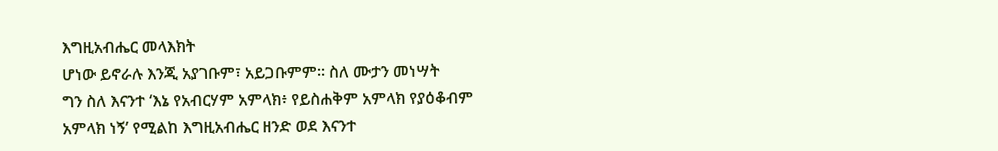እግዚአብሔር መላእክት
ሆነው ይኖራሉ እንጂ አያገቡም፣ አይጋቡምም። ስለ ሙታን መነሣት
ግን ስለ እናንተ ‘እኔ የአብርሃም አምላክ፥ የይስሐቅም አምላክ የያዕቆብም
አምላክ ነኝ’ የሚልከ እግዚአብሔር ዘንድ ወደ እናንተ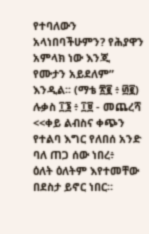የተባለውን
አላነበባችሁምን? የሕያዋን አምላክ ነው እንጂ የሙታን አይደለም”
እንዲል፡፡ (ማቴ ፳፪ ፥ ፴፪)
ሉቃስ ፲፮ ፥ ፲፱ - መጨረሻ
<<ቀይ ልብስና ቀጭን የተልባ እግር የለበሰ አንድ ባለ ጠጋ ሰው ነበረ፥
ዕለት ዕለትም እየተመቸው በደስታ ይኖር ነበር።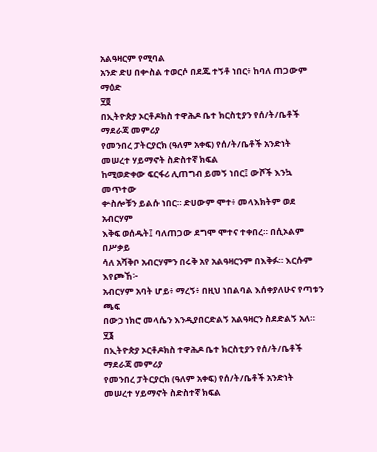አልዓዛርም የሚባል
አንድ ድሀ በቍስል ተወርሶ በደጁ ተኝቶ ነበር፥ ከባለ ጠጋውም ማዕድ
፶፬
በኢትዮጵያ ኦርቶዶክስ ተዋሕዶ ቤተ ክርስቲያን የሰ/ት/ቤቶች ማደራጃ መምሪያ
የመንበረ ፓትርያርክ (ዓለም አቀፍ) የሰ/ት/ቤቶች አንድነት
መሠረተ ሃይማኖት ስድስተኛ ክፍል
ከሚወድቀው ፍርፋሪ ሊጠግብ ይመኝ ነበር፤ ውሾች እንኳ መጥተው
ቍስሎቹን ይልሱ ነበር። ድሀውም ሞተ፥ መላእክትም ወደ አብርሃም
እቅፍ ወሰዱት፤ ባለጠጋው ደግሞ ሞተና ተቀበረ። በሲኦልም በሥቃይ
ሳለ አሻቅቦ አብርሃምን በሩቅ አየ አልዓዛርንም በእቅፉ። እርሱም እየጮኸ፦
አብርሃም አባት ሆይ፥ ማረኝ፥ በዚህ ነበልባል እሰቀያለሁና የጣቱን ጫፍ
በውኃ ነክሮ መላሴን እንዲያበርድልኝ አልዓዛርን ስደድልኝ አለ።
፶፮
በኢትዮጵያ ኦርቶዶክስ ተዋሕዶ ቤተ ክርስቲያን የሰ/ት/ቤቶች ማደራጃ መምሪያ
የመንበረ ፓትርያርክ (ዓለም አቀፍ) የሰ/ት/ቤቶች አንድነት
መሠረተ ሃይማኖት ስድስተኛ ክፍል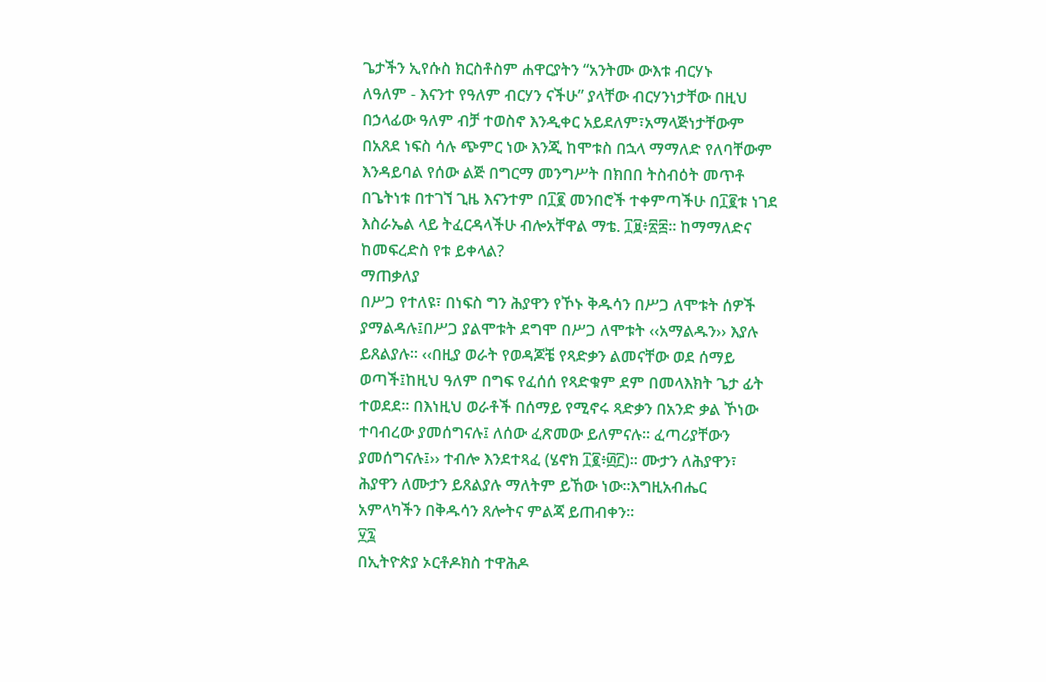ጌታችን ኢየሱስ ክርስቶስም ሐዋርያትን “አንትሙ ውእቱ ብርሃኑ
ለዓለም - እናንተ የዓለም ብርሃን ናችሁ” ያላቸው ብርሃንነታቸው በዚህ
በኃላፊው ዓለም ብቻ ተወስኖ እንዲቀር አይደለም፣አማላጅነታቸውም
በአጸደ ነፍስ ሳሉ ጭምር ነው እንጂ ከሞቱስ በኋላ ማማለድ የለባቸውም
እንዳይባል የሰው ልጅ በግርማ መንግሥት በክበበ ትስብዕት መጥቶ
በጌትነቱ በተገኘ ጊዜ እናንተም በ፲፪ መንበሮች ተቀምጣችሁ በ፲፪ቱ ነገደ
እስራኤል ላይ ትፈርዳላችሁ ብሎአቸዋል ማቴ. ፲፱፥፳፰፡፡ ከማማለድና
ከመፍረድስ የቱ ይቀላል?
ማጠቃለያ
በሥጋ የተለዩ፣ በነፍስ ግን ሕያዋን የኾኑ ቅዱሳን በሥጋ ለሞቱት ሰዎች
ያማልዳሉ፤በሥጋ ያልሞቱት ደግሞ በሥጋ ለሞቱት ‹‹አማልዱን›› እያሉ
ይጸልያሉ፡፡ ‹‹በዚያ ወራት የወዳጆቼ የጻድቃን ልመናቸው ወደ ሰማይ
ወጣች፤ከዚህ ዓለም በግፍ የፈሰሰ የጻድቁም ደም በመላእክት ጌታ ፊት
ተወደደ፡፡ በእነዚህ ወራቶች በሰማይ የሚኖሩ ጻድቃን በአንድ ቃል ኾነው
ተባብረው ያመሰግናሉ፤ ለሰው ፈጽመው ይለምናሉ፡፡ ፈጣሪያቸውን
ያመሰግናሉ፤›› ተብሎ እንደተጻፈ (ሄኖክ ፲፪፥፴፫)፡፡ ሙታን ለሕያዋን፣
ሕያዋን ለሙታን ይጸልያሉ ማለትም ይኸው ነው፡፡እግዚአብሔር
አምላካችን በቅዱሳን ጸሎትና ምልጃ ይጠብቀን፡፡
፶፯
በኢትዮጵያ ኦርቶዶክስ ተዋሕዶ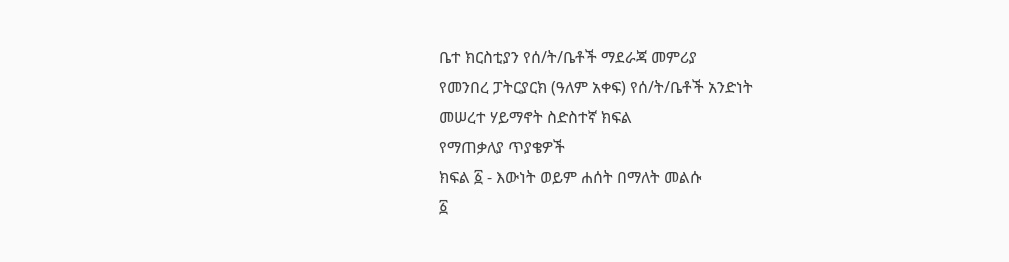ቤተ ክርስቲያን የሰ/ት/ቤቶች ማደራጃ መምሪያ
የመንበረ ፓትርያርክ (ዓለም አቀፍ) የሰ/ት/ቤቶች አንድነት
መሠረተ ሃይማኖት ስድስተኛ ክፍል
የማጠቃለያ ጥያቄዎች
ክፍል ፩ - እውነት ወይም ሐሰት በማለት መልሱ
፩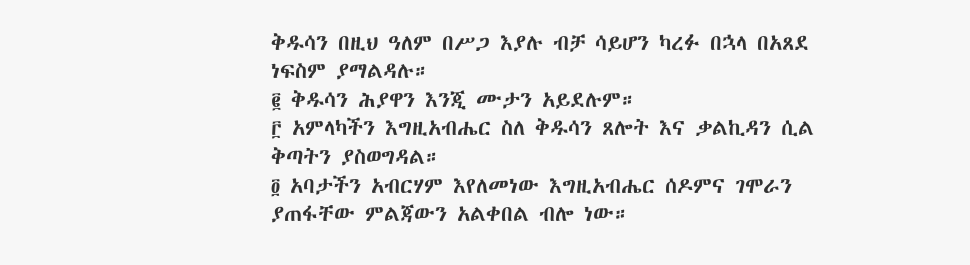ቅዱሳን በዚህ ዓለም በሥጋ እያሉ ብቻ ሳይሆን ካረፉ በኋላ በአጸደ
ነፍስም ያማልዳሉ።
፪ ቅዱሳን ሕያዋን እንጂ ሙታን አይደሉም።
፫ አምላካችን እግዚአብሔር ስለ ቅዱሳን ጸሎት እና ቃልኪዳን ሲል
ቅጣትን ያስወግዳል።
፬ አባታችን አብርሃም እየለመነው እግዚአብሔር ሰዶምና ገሞራን
ያጠፋቸው ምልጃውን አልቀበል ብሎ ነው።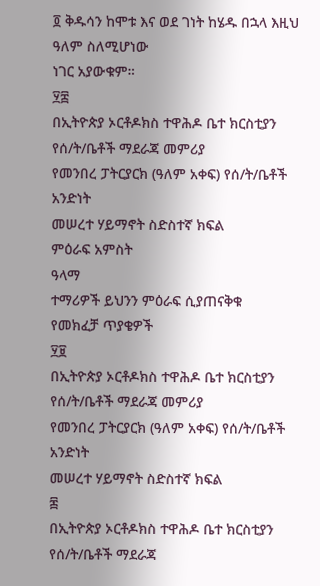፬ ቅዱሳን ከሞቱ እና ወደ ገነት ከሄዱ በኋላ እዚህ ዓለም ስለሚሆነው
ነገር አያውቁም።
፶፰
በኢትዮጵያ ኦርቶዶክስ ተዋሕዶ ቤተ ክርስቲያን የሰ/ት/ቤቶች ማደራጃ መምሪያ
የመንበረ ፓትርያርክ (ዓለም አቀፍ) የሰ/ት/ቤቶች አንድነት
መሠረተ ሃይማኖት ስድስተኛ ክፍል
ምዕራፍ አምስት
ዓላማ
ተማሪዎች ይህንን ምዕራፍ ሲያጠናቅቁ
የመክፈቻ ጥያቄዎች
፶፱
በኢትዮጵያ ኦርቶዶክስ ተዋሕዶ ቤተ ክርስቲያን የሰ/ት/ቤቶች ማደራጃ መምሪያ
የመንበረ ፓትርያርክ (ዓለም አቀፍ) የሰ/ት/ቤቶች አንድነት
መሠረተ ሃይማኖት ስድስተኛ ክፍል
፷
በኢትዮጵያ ኦርቶዶክስ ተዋሕዶ ቤተ ክርስቲያን የሰ/ት/ቤቶች ማደራጃ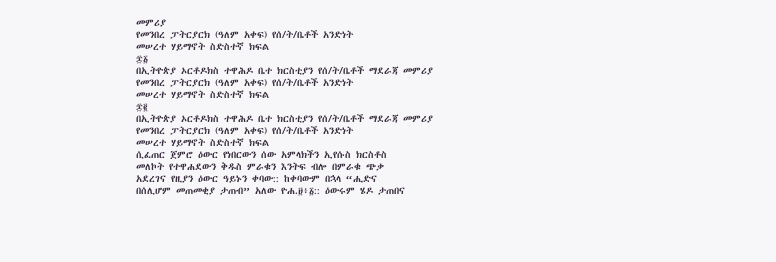መምሪያ
የመንበረ ፓትርያርክ (ዓለም አቀፍ) የሰ/ት/ቤቶች አንድነት
መሠረተ ሃይማኖት ስድስተኛ ክፍል
፷፩
በኢትዮጵያ ኦርቶዶክስ ተዋሕዶ ቤተ ክርስቲያን የሰ/ት/ቤቶች ማደራጃ መምሪያ
የመንበረ ፓትርያርክ (ዓለም አቀፍ) የሰ/ት/ቤቶች አንድነት
መሠረተ ሃይማኖት ስድስተኛ ክፍል
፷፪
በኢትዮጵያ ኦርቶዶክስ ተዋሕዶ ቤተ ክርስቲያን የሰ/ት/ቤቶች ማደራጃ መምሪያ
የመንበረ ፓትርያርክ (ዓለም አቀፍ) የሰ/ት/ቤቶች አንድነት
መሠረተ ሃይማኖት ስድስተኛ ክፍል
ሲፈጠር ጀምሮ ዕውር የነበርውን ሰው አምላክችን ኢየሱስ ክርስቶስ
መለኮት የተዋሐደውን ቅዱስ ምራቁን እንትፍ ብሎ በምራቁ ጭቃ
አደረገና የዚያን ዕውር ዓይኑን ቀባው:: ከቀባውም በኋላ “ሒድና
በሰሊሆም መጠመቂያ ታጠብ” አለው ዮሐ.፱፥፩:: ዕውሩም ሄዶ ታጠበና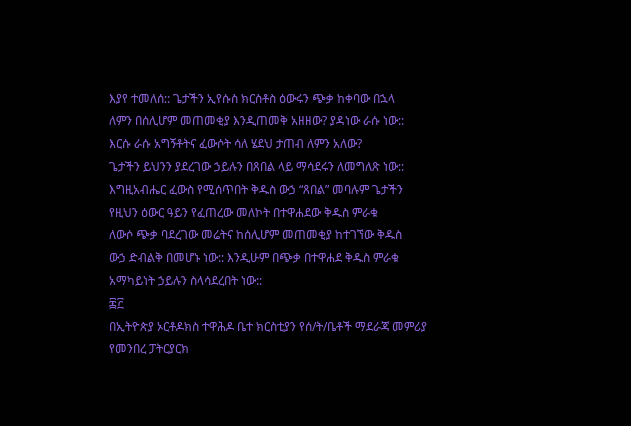እያየ ተመለሰ:: ጌታችን ኢየሱስ ክርስቶስ ዕውሩን ጭቃ ከቀባው በኋላ
ለምን በሰሊሆም መጠመቂያ እንዲጠመቅ አዘዘው? ያዳነው ራሱ ነው::
እርሱ ራሱ አግኝቶትና ፈውሶት ሳለ ሄደህ ታጠብ ለምን አለው?
ጌታችን ይህንን ያደረገው ኃይሉን በጸበል ላይ ማሳደሩን ለመግለጽ ነው::
እግዚአብሔር ፈውስ የሚሰጥበት ቅዱስ ውኃ “ጸበል” መባሉም ጌታችን
የዚህን ዕውር ዓይን የፈጠረው መለኮት በተዋሐደው ቅዱስ ምራቁ
ለውሶ ጭቃ ባደረገው መሬትና ከሰሊሆም መጠመቂያ ከተገኘው ቅዱስ
ውኃ ድብልቅ በመሆኑ ነው:: እንዲሁም በጭቃ በተዋሐደ ቅዱስ ምራቁ
አማካይነት ኃይሉን ስላሳደረበት ነው::
፷፫
በኢትዮጵያ ኦርቶዶክስ ተዋሕዶ ቤተ ክርስቲያን የሰ/ት/ቤቶች ማደራጃ መምሪያ
የመንበረ ፓትርያርክ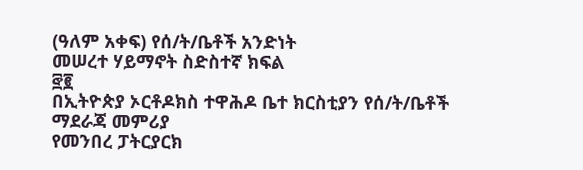(ዓለም አቀፍ) የሰ/ት/ቤቶች አንድነት
መሠረተ ሃይማኖት ስድስተኛ ክፍል
፸፪
በኢትዮጵያ ኦርቶዶክስ ተዋሕዶ ቤተ ክርስቲያን የሰ/ት/ቤቶች ማደራጃ መምሪያ
የመንበረ ፓትርያርክ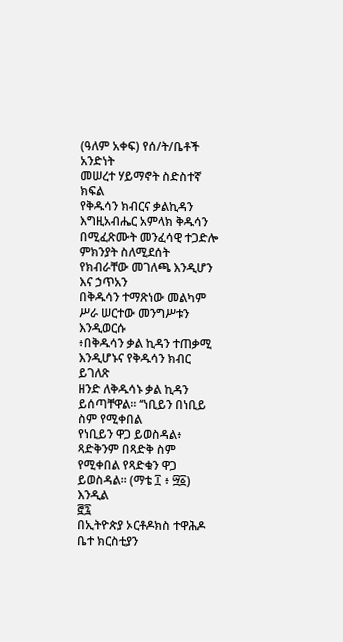(ዓለም አቀፍ) የሰ/ት/ቤቶች አንድነት
መሠረተ ሃይማኖት ስድስተኛ ክፍል
የቅዱሳን ክብርና ቃልኪዳን
እግዚአብሔር አምላክ ቅዱሳን በሚፈጽሙት መንፈሳዊ ተጋድሎ
ምክንያት ስለሚደሰት የክብራቸው መገለጫ እንዲሆን እና ኃጥአን
በቅዱሳን ተማጽነው መልካም ሥራ ሠርተው መንግሥቱን እንዲወርሱ
፥በቅዱሳን ቃል ኪዳን ተጠቃሚ እንዲሆኑና የቅዱሳን ክብር ይገለጽ
ዘንድ ለቅዱሳኑ ቃል ኪዳን ይሰጣቸዋል፡፡ ‘‘ነቢይን በነቢይ ስም የሚቀበል
የነቢይን ዋጋ ይወስዳል፥ ጻድቅንም በጻድቅ ስም የሚቀበል የጻድቁን ዋጋ
ይወስዳል። (ማቴ ፲ ፥ ፵፩) እንዲል
፸፯
በኢትዮጵያ ኦርቶዶክስ ተዋሕዶ ቤተ ክርስቲያን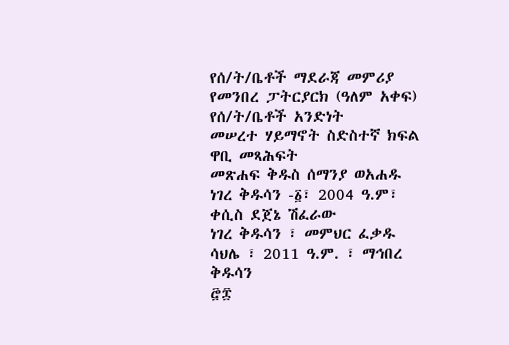የሰ/ት/ቤቶች ማደራጃ መምሪያ
የመንበረ ፓትርያርክ (ዓለም አቀፍ) የሰ/ት/ቤቶች አንድነት
መሠረተ ሃይማኖት ስድስተኛ ክፍል
ዋቢ መጻሕፍት
መጽሐፍ ቅዱስ ሰማንያ ወአሐዱ
ነገረ ቅዱሳን -፩፣ 2004 ዓ.ም፣ ቀሲስ ደጀኔ ሽፈራው
ነገረ ቅዱሳን ፣ መምህር ፈቃዱ ሳህሌ ፣ 2011 ዓ.ም. ፣ ማኅበረ
ቅዱሳን
፸፰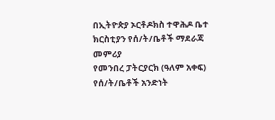በኢትዮጵያ ኦርቶዶክስ ተዋሕዶ ቤተ ክርስቲያን የሰ/ት/ቤቶች ማደራጃ መምሪያ
የመንበረ ፓትርያርክ (ዓለም አቀፍ) የሰ/ት/ቤቶች አንድነት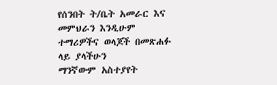የሰንበት ት/ቤት አመራር እና መምህራን እንዲሁም
ተማሪዎችና ወላጆች በመጽሐፉ ላይ ያላችሁን
ማንኛውም አስተያየት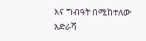እና ግብዓት በሚከተለው
አድራሻ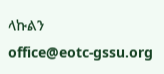ላኩልን
office@eotc-gssu.org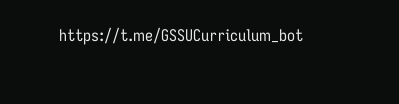https://t.me/GSSUCurriculum_bot